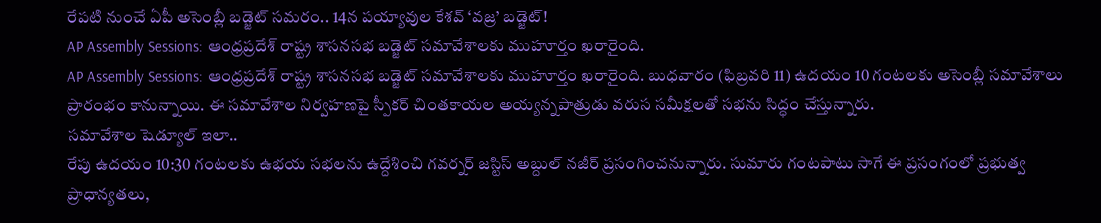రేపటి నుంచే ఏపీ అసెంబ్లీ బడ్జెట్ సమరం.. 14న పయ్యావుల కేశవ్ ‘వజ్ర’ బడ్జెట్!
AP Assembly Sessions: ఆంధ్రప్రదేశ్ రాష్ట్ర శాసనసభ బడ్జెట్ సమావేశాలకు ముహూర్తం ఖరారైంది.
AP Assembly Sessions: ఆంధ్రప్రదేశ్ రాష్ట్ర శాసనసభ బడ్జెట్ సమావేశాలకు ముహూర్తం ఖరారైంది. బుధవారం (ఫిబ్రవరి 11) ఉదయం 10 గంటలకు అసెంబ్లీ సమావేశాలు ప్రారంభం కానున్నాయి. ఈ సమావేశాల నిర్వహణపై స్పీకర్ చింతకాయల అయ్యన్నపాత్రుడు వరుస సమీక్షలతో సభను సిద్ధం చేస్తున్నారు.
సమావేశాల షెడ్యూల్ ఇలా..
రేపు ఉదయం 10:30 గంటలకు ఉభయ సభలను ఉద్దేశించి గవర్నర్ జస్టిస్ అబ్దుల్ నజీర్ ప్రసంగించనున్నారు. సుమారు గంటపాటు సాగే ఈ ప్రసంగంలో ప్రభుత్వ ప్రాధాన్యతలు,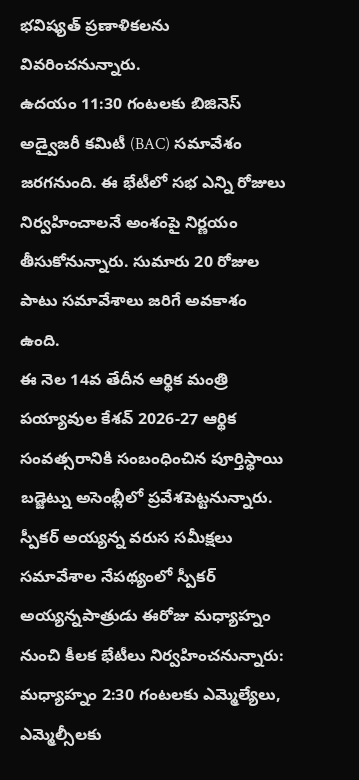భవిష్యత్ ప్రణాళికలను వివరించనున్నారు.
ఉదయం 11:30 గంటలకు బిజినెస్ అడ్వైజరీ కమిటీ (BAC) సమావేశం జరగనుంది. ఈ భేటీలో సభ ఎన్ని రోజులు నిర్వహించాలనే అంశంపై నిర్ణయం తీసుకోనున్నారు. సుమారు 20 రోజుల పాటు సమావేశాలు జరిగే అవకాశం ఉంది.
ఈ నెల 14వ తేదీన ఆర్థిక మంత్రి పయ్యావుల కేశవ్ 2026-27 ఆర్థిక సంవత్సరానికి సంబంధించిన పూర్తిస్థాయి బడ్జెట్ను అసెంబ్లీలో ప్రవేశపెట్టనున్నారు.
స్పీకర్ అయ్యన్న వరుస సమీక్షలు
సమావేశాల నేపథ్యంలో స్పీకర్ అయ్యన్నపాత్రుడు ఈరోజు మధ్యాహ్నం నుంచి కీలక భేటీలు నిర్వహించనున్నారు:
మధ్యాహ్నం 2:30 గంటలకు ఎమ్మెల్యేలు, ఎమ్మెల్సీలకు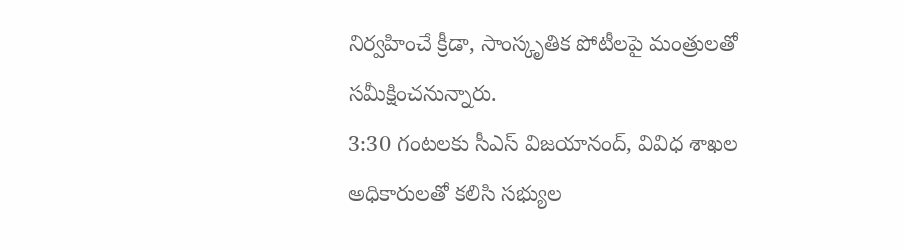నిర్వహించే క్రీడా, సాంస్కృతిక పోటీలపై మంత్రులతో సమీక్షించనున్నారు.
3:30 గంటలకు సీఎస్ విజయానంద్, వివిధ శాఖల అధికారులతో కలిసి సభ్యుల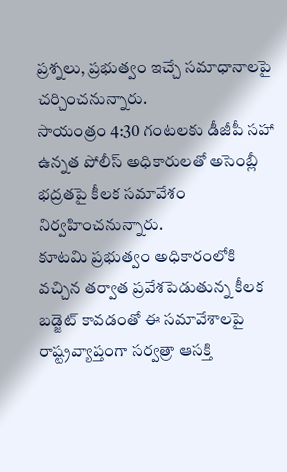ప్రశ్నలు, ప్రభుత్వం ఇచ్చే సమాధానాలపై చర్చించనున్నారు.
సాయంత్రం 4:30 గంటలకు డీజీపీ సహా ఉన్నత పోలీస్ అధికారులతో అసెంబ్లీ భద్రతపై కీలక సమావేశం నిర్వహించనున్నారు.
కూటమి ప్రభుత్వం అధికారంలోకి వచ్చిన తర్వాత ప్రవేశపెడుతున్న కీలక బడ్జెట్ కావడంతో ఈ సమావేశాలపై రాష్ట్రవ్యాప్తంగా సర్వత్రా ఆసక్తి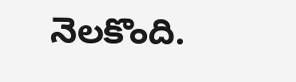నెలకొంది.